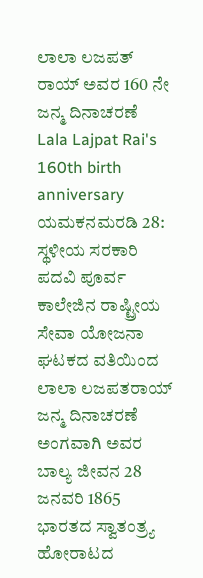ಲಾಲಾ ಲಜಪತ್ ರಾಯ್ ಅವರ 160 ನೇ ಜನ್ಮ ದಿನಾಚರಣೆ
Lala Lajpat Rai's 160th birth anniversary
ಯಮಕನಮರಡಿ 28: ಸ್ಥಳೀಯ ಸರಕಾರಿ ಪದವಿ ಪೂರ್ವ ಕಾಲೇಜಿನ ರಾಷ್ಟ್ರೀಯ ಸೇವಾ ಯೋಜನಾ ಘಟಕದ ವತಿಯಿಂದ ಲಾಲಾ ಲಜಪತರಾಯ್ ಜನ್ಮ ದಿನಾಚರಣೆ ಅಂಗವಾಗಿ ಅವರ ಬಾಲ್ಯ ಜೀವನ 28 ಜನವರಿ 1865 ಭಾರತದ ಸ್ವಾತಂತ್ರ್ಯ ಹೋರಾಟದ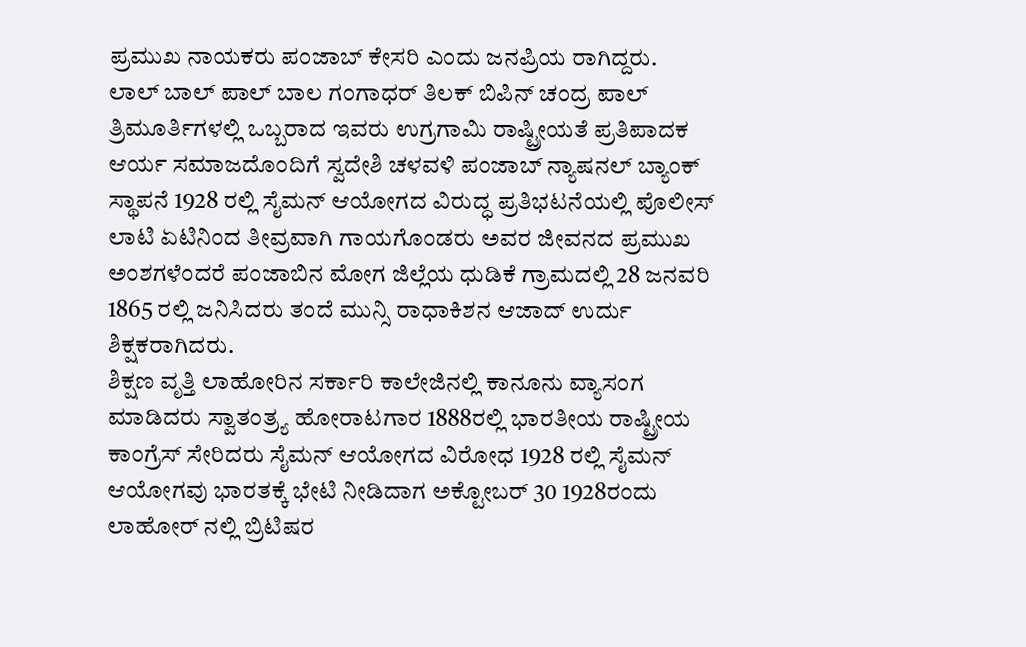ಪ್ರಮುಖ ನಾಯಕರು ಪಂಜಾಬ್ ಕೇಸರಿ ಎಂದು ಜನಪ್ರಿಯ ರಾಗಿದ್ದರು.
ಲಾಲ್ ಬಾಲ್ ಪಾಲ್ ಬಾಲ ಗಂಗಾಧರ್ ತಿಲಕ್ ಬಿಪಿನ್ ಚಂದ್ರ ಪಾಲ್ ತ್ರಿಮೂರ್ತಿಗಳಲ್ಲಿ ಒಬ್ಬರಾದ ಇವರು ಉಗ್ರಗಾಮಿ ರಾಷ್ಟ್ರೀಯತೆ ಪ್ರತಿಪಾದಕ ಆರ್ಯ ಸಮಾಜದೊಂದಿಗೆ ಸ್ವದೇಶಿ ಚಳವಳಿ ಪಂಜಾಬ್ ನ್ಯಾಷನಲ್ ಬ್ಯಾಂಕ್ ಸ್ಥಾಪನೆ 1928 ರಲ್ಲಿ ಸೈಮನ್ ಆಯೋಗದ ವಿರುದ್ಧ ಪ್ರತಿಭಟನೆಯಲ್ಲಿ ಪೊಲೀಸ್ ಲಾಟಿ ಏಟಿನಿಂದ ತೀವ್ರವಾಗಿ ಗಾಯಗೊಂಡರು ಅವರ ಜೀವನದ ಪ್ರಮುಖ ಅಂಶಗಳೆಂದರೆ ಪಂಜಾಬಿನ ಮೋಗ ಜಿಲ್ಲೆಯ ಧುಡಿಕೆ ಗ್ರಾಮದಲ್ಲಿ 28 ಜನವರಿ 1865 ರಲ್ಲಿ ಜನಿಸಿದರು ತಂದೆ ಮುನ್ಸಿ ರಾಧಾಕಿಶನ ಆಜಾದ್ ಉರ್ದು ಶಿಕ್ಷಕರಾಗಿದರು.
ಶಿಕ್ಷಣ ವೃತ್ತಿ ಲಾಹೋರಿನ ಸರ್ಕಾರಿ ಕಾಲೇಜಿನಲ್ಲಿ ಕಾನೂನು ವ್ಯಾಸಂಗ ಮಾಡಿದರು ಸ್ವಾತಂತ್ರ್ಯ ಹೋರಾಟಗಾರ 1888ರಲ್ಲಿ ಭಾರತೀಯ ರಾಷ್ಟ್ರೀಯ ಕಾಂಗ್ರೆಸ್ ಸೇರಿದರು ಸೈಮನ್ ಆಯೋಗದ ವಿರೋಧ 1928 ರಲ್ಲಿ ಸೈಮನ್ ಆಯೋಗವು ಭಾರತಕ್ಕೆ ಭೇಟಿ ನೀಡಿದಾಗ ಅಕ್ಟೋಬರ್ 30 1928ರಂದು ಲಾಹೋರ್ ನಲ್ಲಿ ಬ್ರಿಟಿಷರ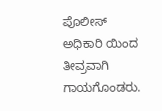ಪೊಲೀಸ್ ಅಧಿಕಾರಿ ಯಿಂದ ತೀವ್ರವಾಗಿ ಗಾಯಗೊಂಡರು.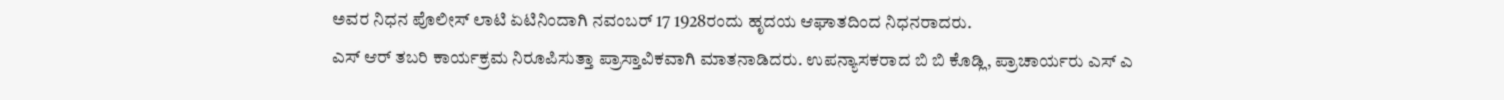ಅವರ ನಿಧನ ಪೊಲೀಸ್ ಲಾಟಿ ಏಟಿನಿಂದಾಗಿ ನವಂಬರ್ 17 1928ರಂದು ಹೃದಯ ಆಘಾತದಿಂದ ನಿಧನರಾದರು.
ಎಸ್ ಆರ್ ತಬರಿ ಕಾರ್ಯಕ್ರಮ ನಿರೂಪಿಸುತ್ತಾ ಪ್ರಾಸ್ತಾವಿಕವಾಗಿ ಮಾತನಾಡಿದರು. ಉಪನ್ಯಾಸಕರಾದ ಬಿ ಬಿ ಕೊಡ್ಲಿ, ಪ್ರಾಚಾರ್ಯರು ಎಸ್ ಎ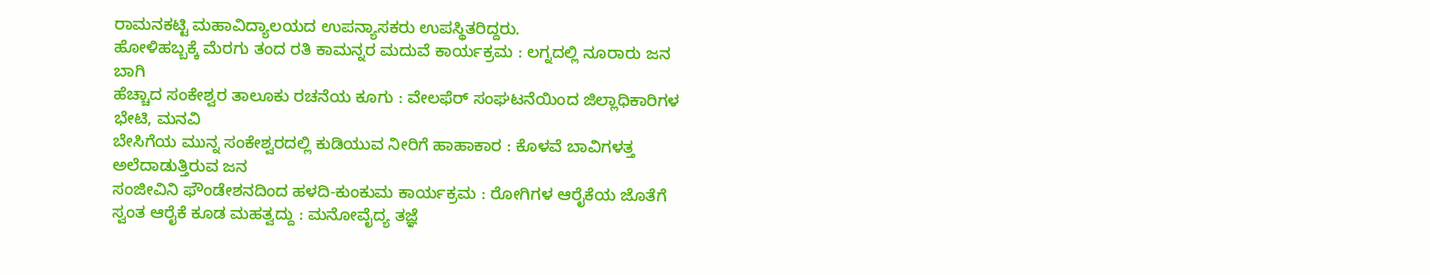ರಾಮನಕಟ್ಟಿ ಮಹಾವಿದ್ಯಾಲಯದ ಉಪನ್ಯಾಸಕರು ಉಪಸ್ಥಿತರಿದ್ದರು.
ಹೋಳಿಹಬ್ಬಕ್ಕೆ ಮೆರಗು ತಂದ ರತಿ ಕಾಮನ್ನರ ಮದುವೆ ಕಾರ್ಯಕ್ರಮ : ಲಗ್ನದಲ್ಲಿ ನೂರಾರು ಜನ ಬಾಗಿ
ಹೆಚ್ಚಾದ ಸಂಕೇಶ್ವರ ತಾಲೂಕು ರಚನೆಯ ಕೂಗು : ವೇಲಫೆರ್ ಸಂಘಟನೆಯಿಂದ ಜಿಲ್ಲಾಧಿಕಾರಿಗಳ ಭೇಟಿ, ಮನವಿ
ಬೇಸಿಗೆಯ ಮುನ್ನ ಸಂಕೇಶ್ವರದಲ್ಲಿ ಕುಡಿಯುವ ನೀರಿಗೆ ಹಾಹಾಕಾರ : ಕೊಳವೆ ಬಾವಿಗಳತ್ತ ಅಲೆದಾಡುತ್ತಿರುವ ಜನ
ಸಂಜೀವಿನಿ ಫೌಂಡೇಶನದಿಂದ ಹಳದಿ-ಕುಂಕುಮ ಕಾರ್ಯಕ್ರಮ : ರೋಗಿಗಳ ಆರೈಕೆಯ ಜೊತೆಗೆ ಸ್ವಂತ ಆರೈಕೆ ಕೂಡ ಮಹತ್ವದ್ದು : ಮನೋವೈದ್ಯ ತಜ್ಞೆ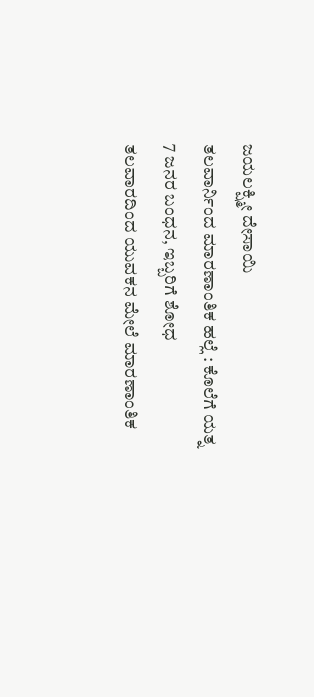ಜಯಲಕ್ಷ್ಮೀ ದೇಸಾಯಿ
ತಲವಾರ್ನಿಂದ ಮಾರಣಾಂತಿಕ ಹಲ್ಲೆ : ಕೊಲೆಗೆ ಯತ್ನ 7 ಜನರ ಬಂಧನ, ಇಬ್ಬರಿಗೆ ಶೋಧ
ತಲವಾರದಿಂದ ಯುವಕನ ಮೇಲೆ ಮಾರಣಾಂತಿಕ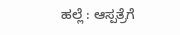ಹಲ್ಲೆ : ಆಸ್ಪತ್ರೆಗೆ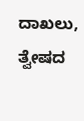ದಾಖಲು, ತ್ವೇಷದ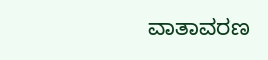ವಾತಾವರಣ